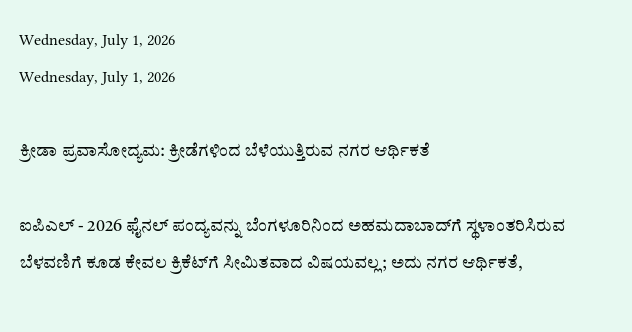Wednesday, July 1, 2026
Wednesday, July 1, 2026

ಕ್ರೀಡಾ ಪ್ರವಾಸೋದ್ಯಮ: ಕ್ರೀಡೆಗಳಿಂದ ಬೆಳೆಯುತ್ತಿರುವ ನಗರ ಆರ್ಥಿಕತೆ

ಐಪಿಎಲ್‌ - 2026 ಫೈನಲ್‌ ಪಂದ್ಯವನ್ನು ಬೆಂಗಳೂರಿನಿಂದ ಅಹಮದಾಬಾದ್‌ಗೆ ಸ್ಥಳಾಂತರಿಸಿರುವ ಬೆಳವಣಿಗೆ ಕೂಡ ಕೇವಲ ಕ್ರಿಕೆಟ್‌ಗೆ ಸೀಮಿತವಾದ ವಿಷಯವಲ್ಲ; ಅದು ನಗರ ಆರ್ಥಿಕತೆ,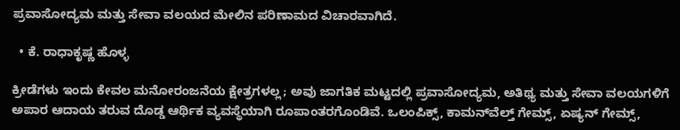ಪ್ರವಾಸೋದ್ಯಮ ಮತ್ತು ಸೇವಾ ವಲಯದ ಮೇಲಿನ ಪರಿಣಾಮದ ವಿಚಾರವಾಗಿದೆ.

  • ಕೆ. ರಾಧಾಕೃಷ್ಣ ಹೊಳ್ಳ

ಕ್ರೀಡೆಗಳು ಇಂದು ಕೇವಲ ಮನೋರಂಜನೆಯ ಕ್ಷೇತ್ರಗಳಲ್ಲ; ಅವು ಜಾಗತಿಕ ಮಟ್ಟದಲ್ಲಿ ಪ್ರವಾಸೋದ್ಯಮ, ಅತಿಥ್ಯ ಮತ್ತು ಸೇವಾ ವಲಯಗಳಿಗೆ ಅಪಾರ ಆದಾಯ ತರುವ ದೊಡ್ಡ ಆರ್ಥಿಕ ವ್ಯವಸ್ಥೆಯಾಗಿ ರೂಪಾಂತರಗೊಂಡಿವೆ. ಒಲಂಪಿಕ್ಸ್‌, ಕಾಮನ್‌ವೆಲ್ತ್ ಗೇಮ್ಸ್‌, ಏಷ್ಯನ್ ಗೇಮ್ಸ್‌,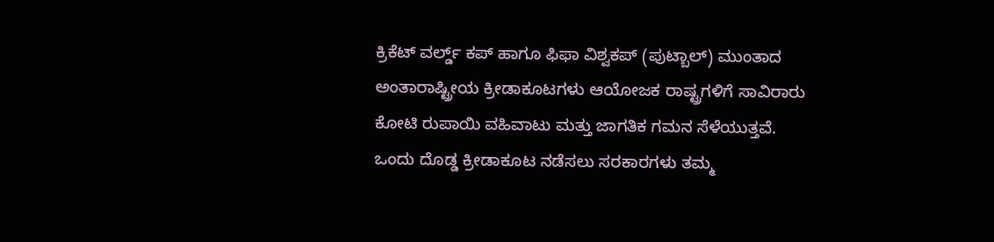ಕ್ರಿಕೆಟ್‌ ವರ್ಲ್ಡ್‌ ಕಪ್‌ ಹಾಗೂ ಫಿಫಾ ವಿಶ್ವಕಪ್‌ (ಪುಟ್ಬಾಲ್‌) ಮುಂತಾದ ಅಂತಾರಾಷ್ಟ್ರೀಯ ಕ್ರೀಡಾಕೂಟಗಳು ಆಯೋಜಕ ರಾಷ್ಟ್ರಗಳಿಗೆ ಸಾವಿರಾರು ಕೋಟಿ ರುಪಾಯಿ ವಹಿವಾಟು ಮತ್ತು ಜಾಗತಿಕ ಗಮನ ಸೆಳೆಯುತ್ತವೆ. ಒಂದು ದೊಡ್ಡ ಕ್ರೀಡಾಕೂಟ ನಡೆಸಲು ಸರಕಾರಗಳು ತಮ್ಮ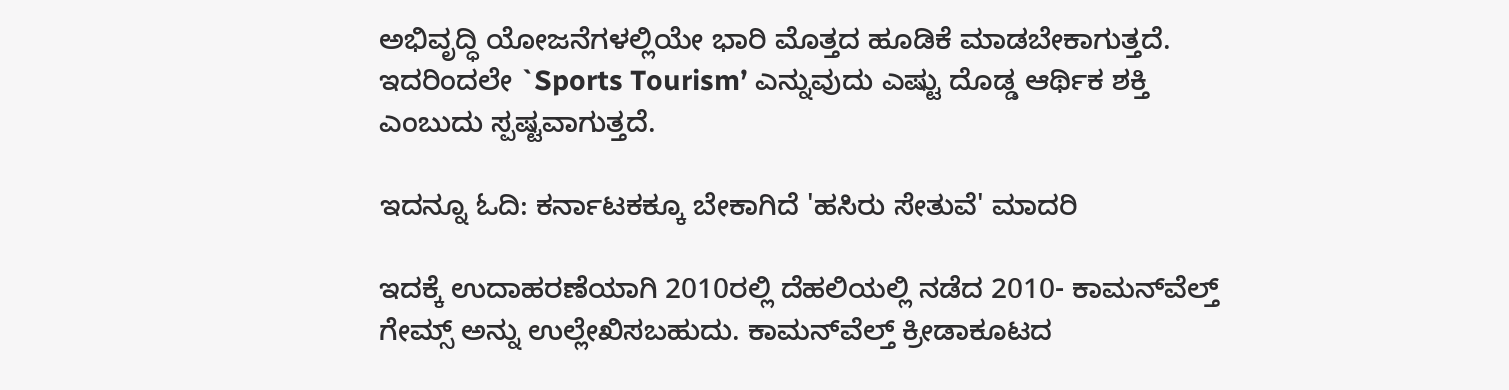ಅಭಿವೃದ್ಧಿ ಯೋಜನೆಗಳಲ್ಲಿಯೇ ಭಾರಿ ಮೊತ್ತದ ಹೂಡಿಕೆ ಮಾಡಬೇಕಾಗುತ್ತದೆ. ಇದರಿಂದಲೇ `Sports Tourism’ ಎನ್ನುವುದು ಎಷ್ಟು ದೊಡ್ಡ ಆರ್ಥಿಕ ಶಕ್ತಿ ಎಂಬುದು ಸ್ಪಷ್ಟವಾಗುತ್ತದೆ.

ಇದನ್ನೂ ಓದಿ: ಕರ್ನಾಟಕಕ್ಕೂ ಬೇಕಾಗಿದೆ 'ಹಸಿರು ಸೇತುವೆ' ಮಾದರಿ

ಇದಕ್ಕೆ ಉದಾಹರಣೆಯಾಗಿ 2010ರಲ್ಲಿ ದೆಹಲಿಯಲ್ಲಿ ನಡೆದ 2010- ಕಾಮನ್‌ವೆಲ್ತ್‌ ಗೇಮ್ಸ್‌ ಅನ್ನು ಉಲ್ಲೇಖಿಸಬಹುದು. ಕಾಮನ್‌ವೆಲ್ತ್ ಕ್ರೀಡಾಕೂಟದ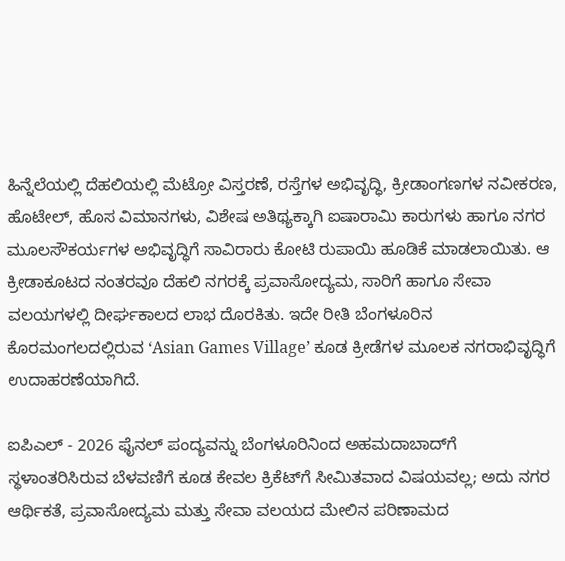ಹಿನ್ನೆಲೆಯಲ್ಲಿ ದೆಹಲಿಯಲ್ಲಿ ಮೆಟ್ರೋ ವಿಸ್ತರಣೆ, ರಸ್ತೆಗಳ ಅಭಿವೃದ್ಧಿ, ಕ್ರೀಡಾಂಗಣಗಳ ನವೀಕರಣ, ಹೊಟೇಲ್‌, ಹೊಸ ವಿಮಾನಗಳು, ವಿಶೇಷ ಅತಿಥ್ಯಕ್ಕಾಗಿ ಐಷಾರಾಮಿ ಕಾರುಗಳು ಹಾಗೂ ನಗರ ಮೂಲಸೌಕರ್ಯಗಳ ಅಭಿವೃದ್ಧಿಗೆ ಸಾವಿರಾರು ಕೋಟಿ ರುಪಾಯಿ ಹೂಡಿಕೆ ಮಾಡಲಾಯಿತು. ಆ ಕ್ರೀಡಾಕೂಟದ ನಂತರವೂ ದೆಹಲಿ ನಗರಕ್ಕೆ ಪ್ರವಾಸೋದ್ಯಮ, ಸಾರಿಗೆ ಹಾಗೂ ಸೇವಾ ವಲಯಗಳಲ್ಲಿ ದೀರ್ಘಕಾಲದ ಲಾಭ ದೊರಕಿತು. ಇದೇ ರೀತಿ ಬೆಂಗಳೂರಿನ ಕೊರಮಂಗಲದಲ್ಲಿರುವ ʻAsian Games Villageʼ ಕೂಡ ಕ್ರೀಡೆಗಳ ಮೂಲಕ ನಗರಾಭಿವೃದ್ಧಿಗೆ ಉದಾಹರಣೆಯಾಗಿದೆ.

ಐಪಿಎಲ್‌ - 2026 ಫೈನಲ್‌ ಪಂದ್ಯವನ್ನು ಬೆಂಗಳೂರಿನಿಂದ ಅಹಮದಾಬಾದ್‌ಗೆ ಸ್ಥಳಾಂತರಿಸಿರುವ ಬೆಳವಣಿಗೆ ಕೂಡ ಕೇವಲ ಕ್ರಿಕೆಟ್‌ಗೆ ಸೀಮಿತವಾದ ವಿಷಯವಲ್ಲ; ಅದು ನಗರ ಆರ್ಥಿಕತೆ, ಪ್ರವಾಸೋದ್ಯಮ ಮತ್ತು ಸೇವಾ ವಲಯದ ಮೇಲಿನ ಪರಿಣಾಮದ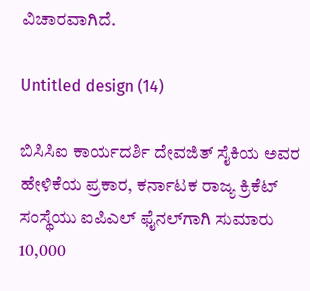ವಿಚಾರವಾಗಿದೆ.

Untitled design (14)

ಬಿಸಿಸಿಐ ಕಾರ್ಯದರ್ಶಿ ದೇವಜಿತ್‌ ಸೈಕಿಯ ಅವರ ಹೇಳಿಕೆಯ ಪ್ರಕಾರ, ಕರ್ನಾಟಕ ರಾಜ್ಯ ಕ್ರಿಕೆಟ್ ಸಂಸ್ಥೆಯು ಐಪಿಎಲ್‌ ಫೈನಲ್‌ಗಾಗಿ ಸುಮಾರು 10,000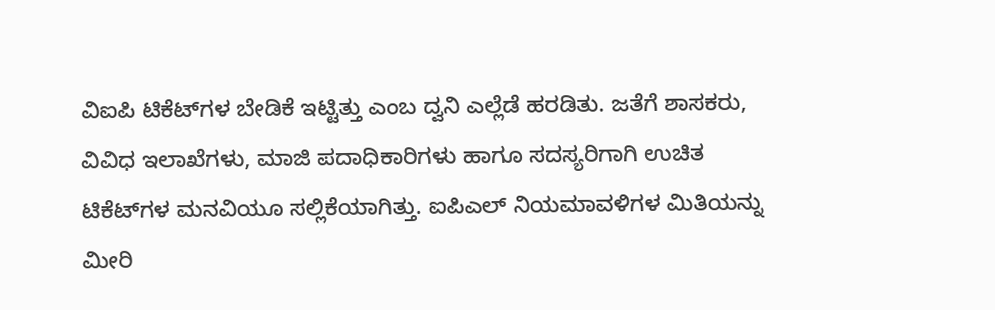ವಿಐಪಿ ಟಿಕೆಟ್‌ಗಳ ಬೇಡಿಕೆ ಇಟ್ಟಿತ್ತು ಎಂಬ ದ್ವನಿ ಎಲ್ಲೆಡೆ ಹರಡಿತು. ಜತೆಗೆ ಶಾಸಕರು, ವಿವಿಧ ಇಲಾಖೆಗಳು, ಮಾಜಿ ಪದಾಧಿಕಾರಿಗಳು ಹಾಗೂ ಸದಸ್ಯರಿಗಾಗಿ ಉಚಿತ ಟಿಕೆಟ್‌ಗಳ ಮನವಿಯೂ ಸಲ್ಲಿಕೆಯಾಗಿತ್ತು. ಐಪಿಎಲ್‌ ನಿಯಮಾವಳಿಗಳ ಮಿತಿಯನ್ನು ಮೀರಿ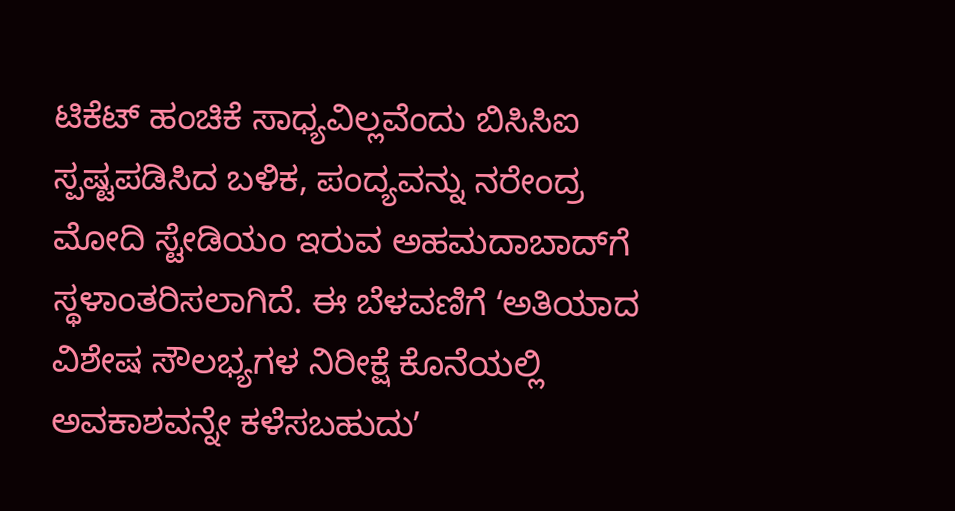ಟಿಕೆಟ್‌ ಹಂಚಿಕೆ ಸಾಧ್ಯವಿಲ್ಲವೆಂದು ಬಿಸಿಸಿಐ ಸ್ಪಷ್ಟಪಡಿಸಿದ ಬಳಿಕ, ಪಂದ್ಯವನ್ನು ನರೇಂದ್ರ ಮೋದಿ ಸ್ಟೇಡಿಯಂ ಇರುವ ಅಹಮದಾಬಾದ್‌ಗೆ ಸ್ಥಳಾಂತರಿಸಲಾಗಿದೆ. ಈ ಬೆಳವಣಿಗೆ ʻಅತಿಯಾದ ವಿಶೇಷ ಸೌಲಭ್ಯಗಳ ನಿರೀಕ್ಷೆ ಕೊನೆಯಲ್ಲಿ ಅವಕಾಶವನ್ನೇ ಕಳೆಸಬಹುದುʼ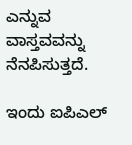ಎನ್ನುವ ವಾಸ್ತವವನ್ನು ನೆನಪಿಸುತ್ತದೆ.

ಇಂದು ಐಪಿಎಲ್‌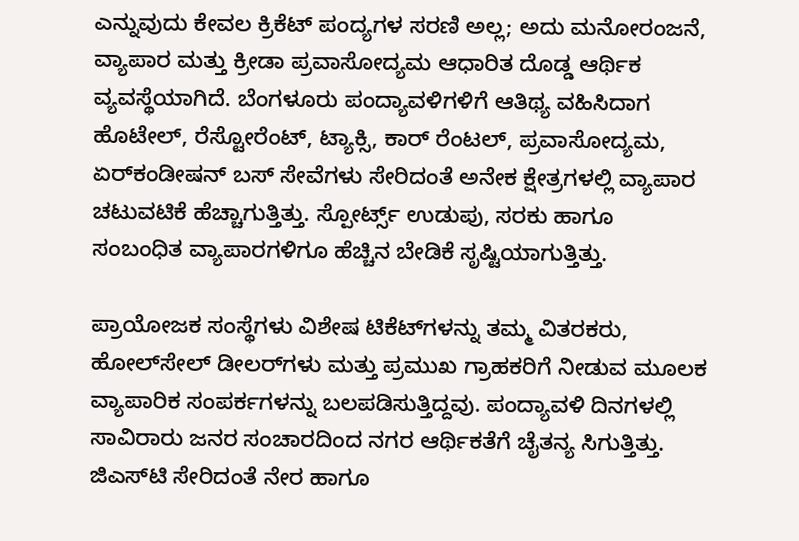ಎನ್ನುವುದು ಕೇವಲ ಕ್ರಿಕೆಟ್ ಪಂದ್ಯಗಳ ಸರಣಿ ಅಲ್ಲ; ಅದು ಮನೋರಂಜನೆ, ವ್ಯಾಪಾರ ಮತ್ತು ಕ್ರೀಡಾ ಪ್ರವಾಸೋದ್ಯಮ ಆಧಾರಿತ ದೊಡ್ಡ ಆರ್ಥಿಕ ವ್ಯವಸ್ಥೆಯಾಗಿದೆ. ಬೆಂಗಳೂರು ಪಂದ್ಯಾವಳಿಗಳಿಗೆ ಆತಿಥ್ಯ ವಹಿಸಿದಾಗ ಹೊಟೇಲ್‌, ರೆಸ್ಟೋರೆಂಟ್‌, ಟ್ಯಾಕ್ಸಿ, ಕಾರ್‌ ರೆಂಟಲ್‌, ಪ್ರವಾಸೋದ್ಯಮ, ಏರ್‌ಕಂಡೀಷನ್‌ ಬಸ್‌ ಸೇವೆಗಳು ಸೇರಿದಂತೆ ಅನೇಕ ಕ್ಷೇತ್ರಗಳಲ್ಲಿ ವ್ಯಾಪಾರ ಚಟುವಟಿಕೆ ಹೆಚ್ಚಾಗುತ್ತಿತ್ತು. ಸ್ಪೋರ್ಟ್ಸ್‌ ಉಡುಪು, ಸರಕು ಹಾಗೂ ಸಂಬಂಧಿತ ವ್ಯಾಪಾರಗಳಿಗೂ ಹೆಚ್ಚಿನ ಬೇಡಿಕೆ ಸೃಷ್ಟಿಯಾಗುತ್ತಿತ್ತು.

ಪ್ರಾಯೋಜಕ ಸಂಸ್ಥೆಗಳು ವಿಶೇಷ ಟಿಕೆಟ್‌ಗಳನ್ನು ತಮ್ಮ ವಿತರಕರು, ಹೋಲ್‌ಸೇಲ್‌ ಡೀಲರ್‌ಗಳು ಮತ್ತು ಪ್ರಮುಖ ಗ್ರಾಹಕರಿಗೆ ನೀಡುವ ಮೂಲಕ ವ್ಯಾಪಾರಿಕ ಸಂಪರ್ಕಗಳನ್ನು ಬಲಪಡಿಸುತ್ತಿದ್ದವು. ಪಂದ್ಯಾವಳಿ ದಿನಗಳಲ್ಲಿ ಸಾವಿರಾರು ಜನರ ಸಂಚಾರದಿಂದ ನಗರ ಆರ್ಥಿಕತೆಗೆ ಚೈತನ್ಯ ಸಿಗುತ್ತಿತ್ತು. ಜಿಎಸ್‌ಟಿ ಸೇರಿದಂತೆ ನೇರ ಹಾಗೂ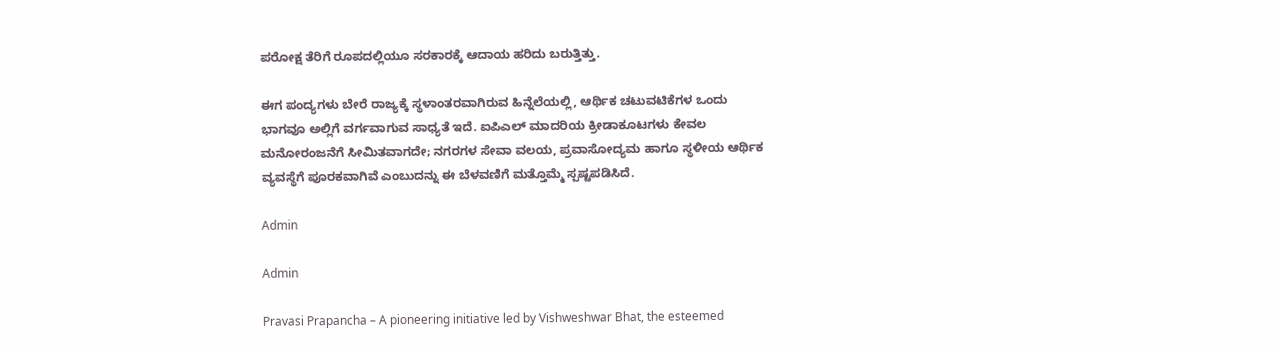ಪರೋಕ್ಷ ತೆರಿಗೆ ರೂಪದಲ್ಲಿಯೂ ಸರಕಾರಕ್ಕೆ ಆದಾಯ ಹರಿದು ಬರುತ್ತಿತ್ತು.

ಈಗ ಪಂದ್ಯಗಳು ಬೇರೆ ರಾಜ್ಯಕ್ಕೆ ಸ್ಥಳಾಂತರವಾಗಿರುವ ಹಿನ್ನೆಲೆಯಲ್ಲಿ, ಆರ್ಥಿಕ ಚಟುವಟಿಕೆಗಳ ಒಂದು ಭಾಗವೂ ಅಲ್ಲಿಗೆ ವರ್ಗವಾಗುವ ಸಾಧ್ಯತೆ ಇದೆ. ಐಪಿಎಲ್‌ ಮಾದರಿಯ ಕ್ರೀಡಾಕೂಟಗಳು ಕೇವಲ ಮನೋರಂಜನೆಗೆ ಸೀಮಿತವಾಗದೇ; ನಗರಗಳ ಸೇವಾ ವಲಯ, ಪ್ರವಾಸೋದ್ಯಮ ಹಾಗೂ ಸ್ಥಳೀಯ ಆರ್ಥಿಕ ವ್ಯವಸ್ಥೆಗೆ ಪೂರಕವಾಗಿವೆ ಎಂಬುದನ್ನು ಈ ಬೆಳವಣಿಗೆ ಮತ್ತೊಮ್ಮೆ ಸ್ಪಷ್ಟಪಡಿಸಿದೆ.

Admin

Admin

Pravasi Prapancha – A pioneering initiative led by Vishweshwar Bhat, the esteemed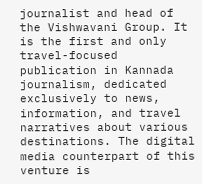journalist and head of the Vishwavani Group. It is the first and only travel-focused publication in Kannada journalism, dedicated exclusively to news, information, and travel narratives about various destinations. The digital media counterpart of this venture is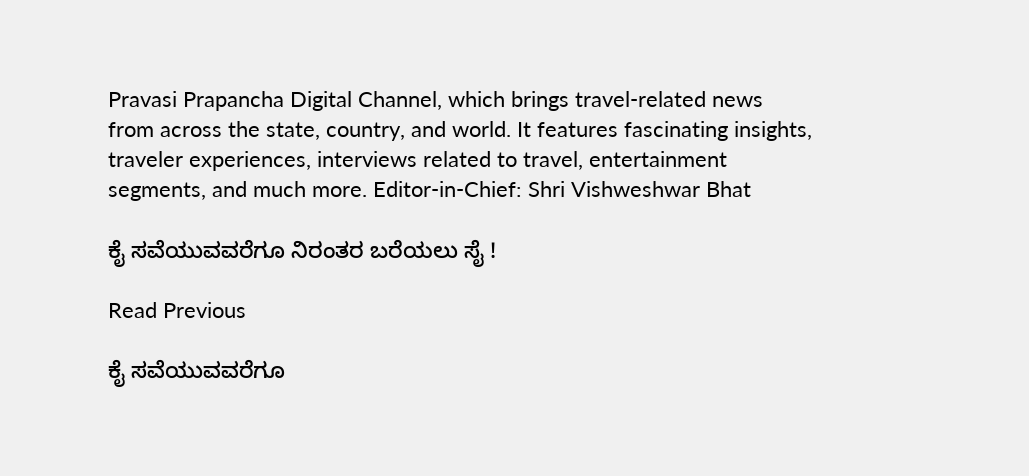Pravasi Prapancha Digital Channel, which brings travel-related news from across the state, country, and world. It features fascinating insights, traveler experiences, interviews related to travel, entertainment segments, and much more. Editor-in-Chief: Shri Vishweshwar Bhat

ಕೈ ಸವೆಯುವವರೆಗೂ ನಿರಂತರ ಬರೆಯಲು ಸೈ !

Read Previous

ಕೈ ಸವೆಯುವವರೆಗೂ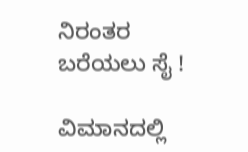ನಿರಂತರ ಬರೆಯಲು ಸೈ !

ವಿಮಾನದಲ್ಲಿ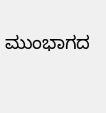ಮುಂಭಾಗದ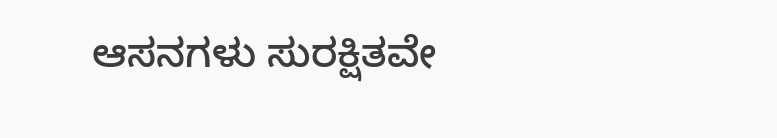ಆಸನಗಳು ಸುರಕ್ಷಿತವೇ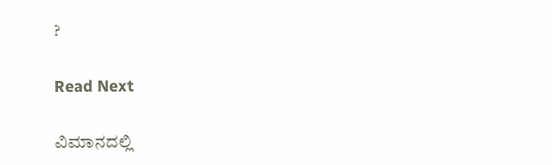?

Read Next

ವಿಮಾನದಲ್ಲಿ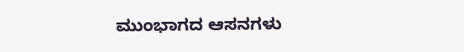ಮುಂಭಾಗದ ಆಸನಗಳು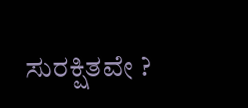ಸುರಕ್ಷಿತವೇ ?